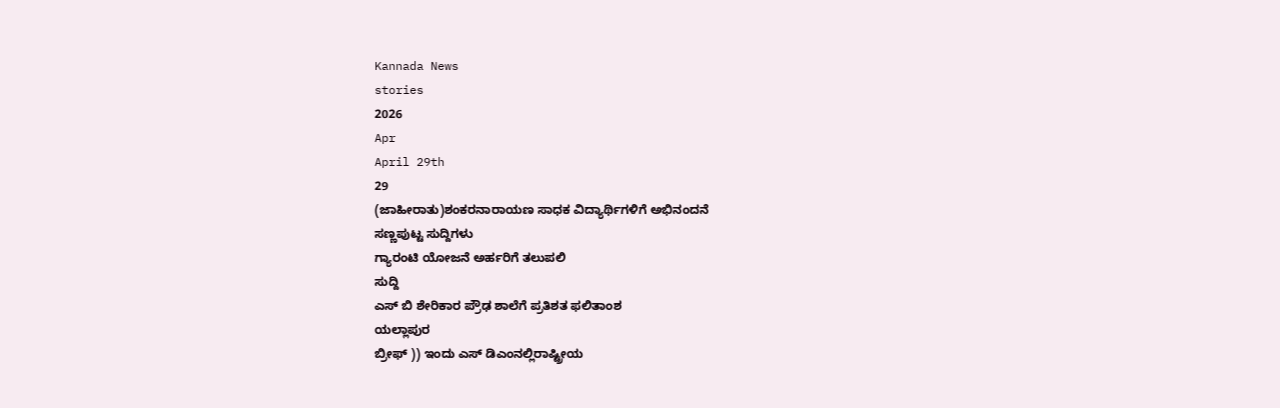Kannada News
stories
2026
Apr
April 29th
29
(ಜಾಹೀರಾತು)ಶಂಕರನಾರಾಯಣ ಸಾಧಕ ವಿದ್ಯಾರ್ಥಿಗಳಿಗೆ ಅಭಿನಂದನೆ
ಸಣ್ಣಪುಟ್ಟ ಸುದ್ದಿಗಳು
ಗ್ಯಾರಂಟಿ ಯೋಜನೆ ಅರ್ಹರಿಗೆ ತಲುಪಲಿ
ಸುದ್ದಿ
ಎಸ್ ಬಿ ಶೇರಿಕಾರ ಪ್ರೌಢ ಶಾಲೆಗೆ ಪ್ರತಿಶತ ಫಲಿತಾಂಶ
ಯಲ್ಲಾಪುರ
ಬ್ರೀಫ್ )) ಇಂದು ಎಸ್ ಡಿಎಂನಲ್ಲಿರಾಷ್ಟ್ರೀಯ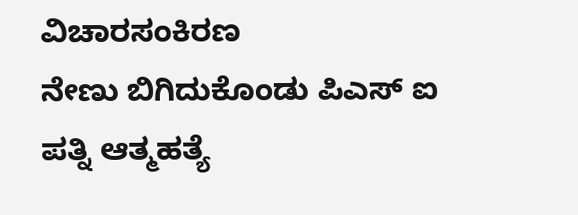ವಿಚಾರಸಂಕಿರಣ
ನೇಣು ಬಿಗಿದುಕೊಂಡು ಪಿಎಸ್ ಐ ಪತ್ನಿ ಆತ್ಮಹತ್ಯೆ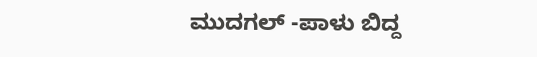ಮುದಗಲ್ -ಪಾಳು ಬಿದ್ದ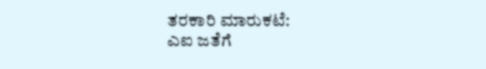ತರಕಾರಿ ಮಾರುಕಟೆ:
ಎಐ ಜತೆಗೆ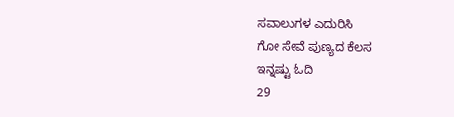ಸವಾಲುಗಳ ಎದುರಿಸಿ
ಗೋ ಸೇವೆ ಪುಣ್ಯದ ಕೆಲಸ
ಇನ್ನಷ್ಟು ಓದಿ
29